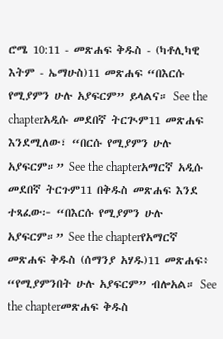ሮሜ 10:11 - መጽሐፍ ቅዱስ - (ካቶሊካዊ እትም - ኤማሁስ)11 መጽሐፍ “በእርሱ የሚያምን ሁሉ አያፍርም” ይላልና። See the chapterአዲሱ መደበኛ ትርጒም11 መጽሐፍ እንደሚለው፣ “በርሱ የሚያምን ሁሉ አያፍርም።” See the chapterአማርኛ አዲሱ መደበኛ ትርጉም11 በቅዱስ መጽሐፍ እንደ ተጻፈው፦ “በእርሱ የሚያምን ሁሉ አያፍርም።” See the chapterየአማርኛ መጽሐፍ ቅዱስ (ሰማንያ አሃዱ)11 መጽሐፍ፥ “የሚያምንበት ሁሉ አያፍርም” ብሎአል። See the chapterመጽሐፍ ቅዱስ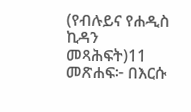(የብሉይና የሐዲስ ኪዳን መጻሕፍት)11 መጽሐፍ፦ በእርሱ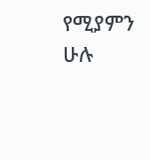የሚያምን ሁሉ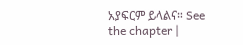አያፍርም ይላልና። See the chapter |